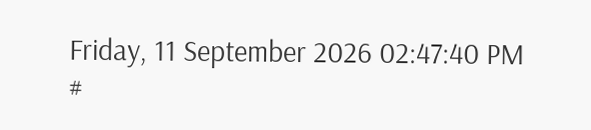Friday, 11 September 2026 02:47:40 PM
#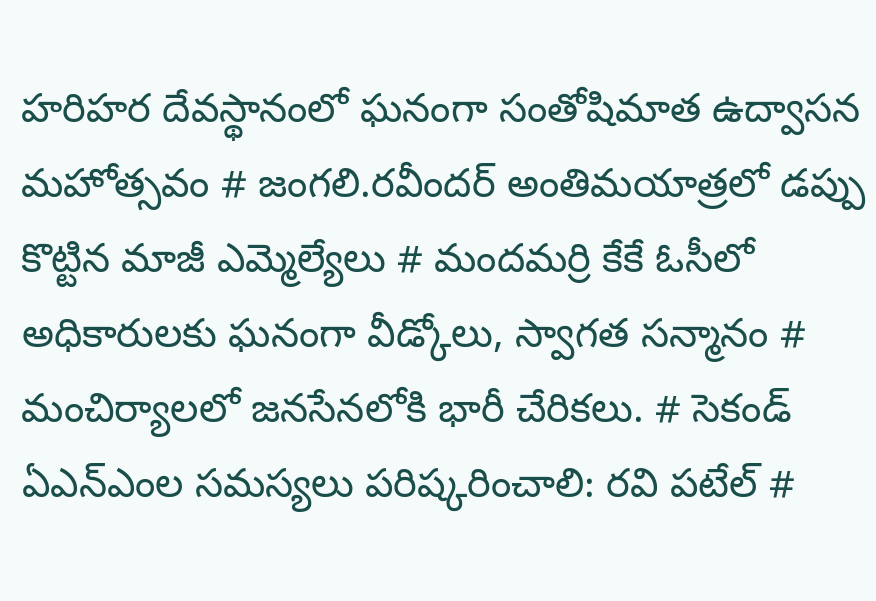హరిహర దేవస్థానంలో ఘనంగా సంతోషిమాత ఉద్వాసన మహోత్సవం # జంగలి.రవీందర్‌ అంతిమయాత్రలో డప్పు కొట్టిన మాజీ ఎమ్మెల్యేలు # మందమర్రి కేకే ఓసీలో అధికారులకు ఘనంగా వీడ్కోలు, స్వాగత సన్మానం # మంచిర్యాలలో జనసేనలోకి భారీ చేరికలు. # సెకండ్ ఏఎన్‌ఎంల సమస్యలు పరిష్కరించాలి: రవి పటేల్ #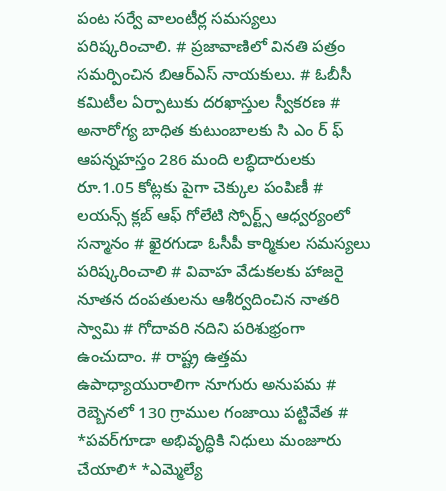పంట సర్వే వాలంటీర్ల సమస్యలు పరిష్కరించాలి. # ప్రజావాణిలో వినతి పత్రం సమర్పించిన బిఆర్ఎస్ నాయకులు. # ఓబీసీ కమిటీల ఏర్పాటుకు దరఖాస్తుల స్వీకరణ # అనారోగ్య బాధిత కుటుంబాలకు సి ఎం ర్ ఫ్ ఆపన్నహస్తం 286 మంది లబ్ధిదారులకు రూ.1.05 కోట్లకు పైగా చెక్కుల పంపిణీ # లయన్స్ క్లబ్ ఆఫ్ గోలేటి స్పోర్ట్స్ ఆధ్వర్యంలో సన్మానం # ఖైరగుడా ఓసీపీ కార్మికుల సమస్యలు పరిష్కరించాలి # వివాహ వేడుకలకు హాజరై నూతన దంపతులను ఆశీర్వదించిన నాతరి స్వామి # గోదావరి నదిని పరిశుభ్రంగా ఉంచుదాం. # రాష్ట్ర ఉత్తమ ఉపాధ్యాయురాలిగా నూగురు అనుపమ # రెబ్బెనలో 130 గ్రాముల గంజాయి పట్టివేత # *పవర్‌గూడా అభివృద్ధికి నిధులు మంజూరు చేయాలి* *ఎమ్మెల్యే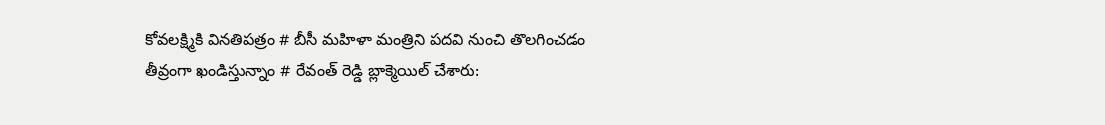కోవలక్ష్మికి వినతిపత్రం # బీసీ మహిళా మంత్రిని పదవి నుంచి తొలగించడం తీవ్రంగా ఖండిస్తున్నాం # రేవంత్ రెడ్డి బ్లాక్మెయిల్ చేశారు: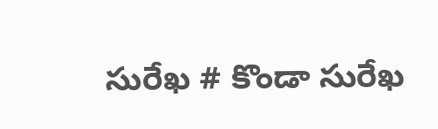సురేఖ # కొండా సురేఖ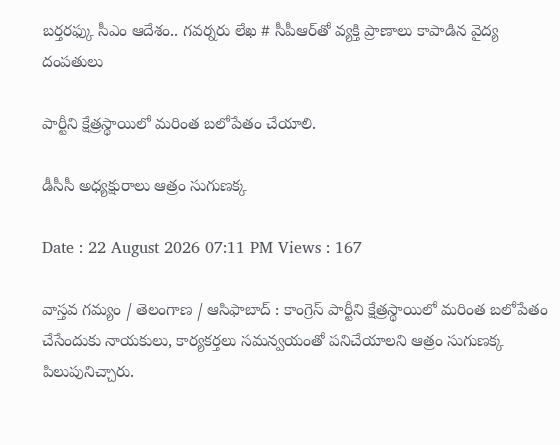బర్తరఫ్కు సీఎం ఆదేశం.. గవర్నరు లేఖ # సీపీఆర్‌తో వ్యక్తి ప్రాణాలు కాపాడిన వైద్య దంపతులు

పార్టీని క్షేత్రస్థాయిలో మరింత బలోపేతం చేయాలి.

డీసీసీ అధ్యక్షురాలు ఆత్రం సుగుణక్క

Date : 22 August 2026 07:11 PM Views : 167

వాస్తవ గమ్యం / తెలంగాణ / ఆసిఫాబాద్ : కాంగ్రెస్ పార్టీని క్షేత్రస్థాయిలో మరింత బలోపేతం చేసేందుకు నాయకులు, కార్యకర్తలు సమన్వయంతో పనిచేయాలని ఆత్రం సుగుణక్క పిలుపునిచ్చారు.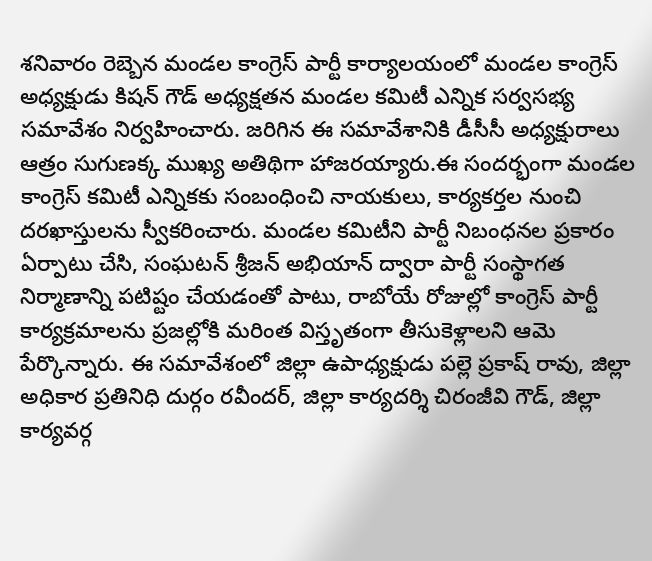శనివారం రెబ్బెన మండల కాంగ్రెస్ పార్టీ కార్యాలయంలో మండల కాంగ్రెస్ అధ్యక్షుడు కిషన్ గౌడ్ అధ్యక్షతన మండల కమిటీ ఎన్నిక సర్వసభ్య సమావేశం నిర్వహించారు. జరిగిన ఈ సమావేశానికి డీసీసీ అధ్యక్షురాలు ఆత్రం సుగుణక్క ముఖ్య అతిథిగా హాజరయ్యారు.ఈ సందర్భంగా మండల కాంగ్రెస్ కమిటీ ఎన్నికకు సంబంధించి నాయకులు, కార్యకర్తల నుంచి దరఖాస్తులను స్వీకరించారు. మండల కమిటీని పార్టీ నిబంధనల ప్రకారం ఏర్పాటు చేసి, సంఘటన్ శ్రీజన్ అభియాన్ ద్వారా పార్టీ సంస్థాగత నిర్మాణాన్ని పటిష్టం చేయడంతో పాటు, రాబోయే రోజుల్లో కాంగ్రెస్ పార్టీ కార్యక్రమాలను ప్రజల్లోకి మరింత విస్తృతంగా తీసుకెళ్లాలని ఆమె పేర్కొన్నారు. ఈ సమావేశంలో జిల్లా ఉపాధ్యక్షుడు పల్లె ప్రకాష్ రావు, జిల్లా అధికార ప్రతినిధి దుర్గం రవీందర్, జిల్లా కార్యదర్శి చిరంజీవి గౌడ్, జిల్లా కార్యవర్గ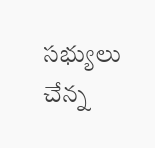సభ్యులు చేన్న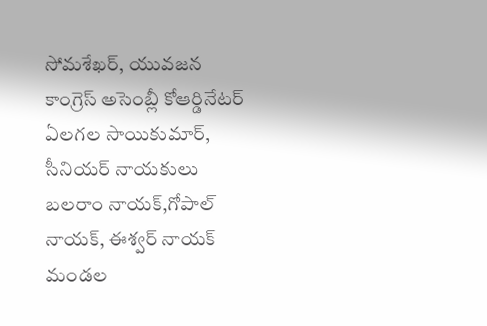సోమశేఖర్, యువజన కాంగ్రెస్ అసెంబ్లీ కోఆర్డినేటర్ ఏలగల సాయికుమార్, సీనియర్ నాయకులు బలరాం నాయక్,గోపాల్ నాయక్, ఈశ్వర్ నాయక్ మండల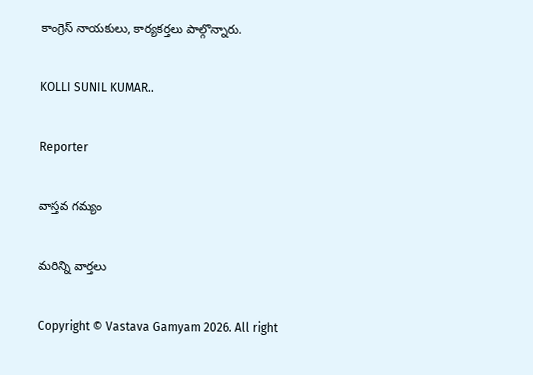కాంగ్రెస్ నాయకులు, కార్యకర్తలు పాల్గొన్నారు.

KOLLI SUNIL KUMAR..

Reporter

వాస్తవ గమ్యం

మరిన్ని వార్తలు

Copyright © Vastava Gamyam 2026. All right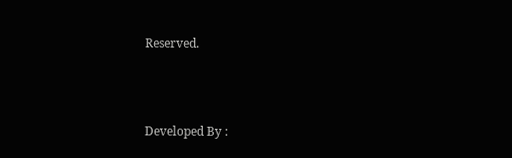Reserved.



Developed By :